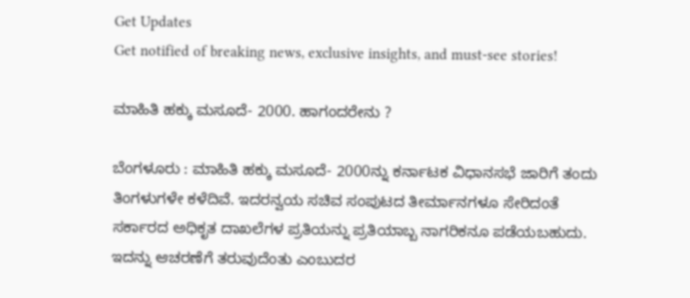Get Updates
Get notified of breaking news, exclusive insights, and must-see stories!

ಮಾಹಿತಿ ಹಕ್ಕು ಮಸೂದೆ- 2000. ಹಾಗಂದರೇನು ?

ಬೆಂಗಳೂರು : ಮಾಹಿತಿ ಹಕ್ಕು ಮಸೂದೆ- 2000ನ್ನು ಕರ್ನಾಟಕ ವಿಧಾನಸಭೆ ಜಾರಿಗೆ ತಂದು ತಿಂಗಳುಗಳೇ ಕಳೆದಿವೆ. ಇದರನ್ವಯ ಸಚಿವ ಸಂಪುಟದ ತೀರ್ಮಾನಗಳೂ ಸೇರಿದಂತೆ ಸರ್ಕಾರದ ಅಧಿಕೃತ ದಾಖಲೆಗಳ ಪ್ರತಿಯನ್ನು ಪ್ರತಿಯಾಬ್ಬ ನಾಗರಿಕನೂ ಪಡೆಯಬಹುದು. ಇದನ್ನು ಆಚರಣೆಗೆ ತರುವುದೆಂತು ಎಂಬುದರ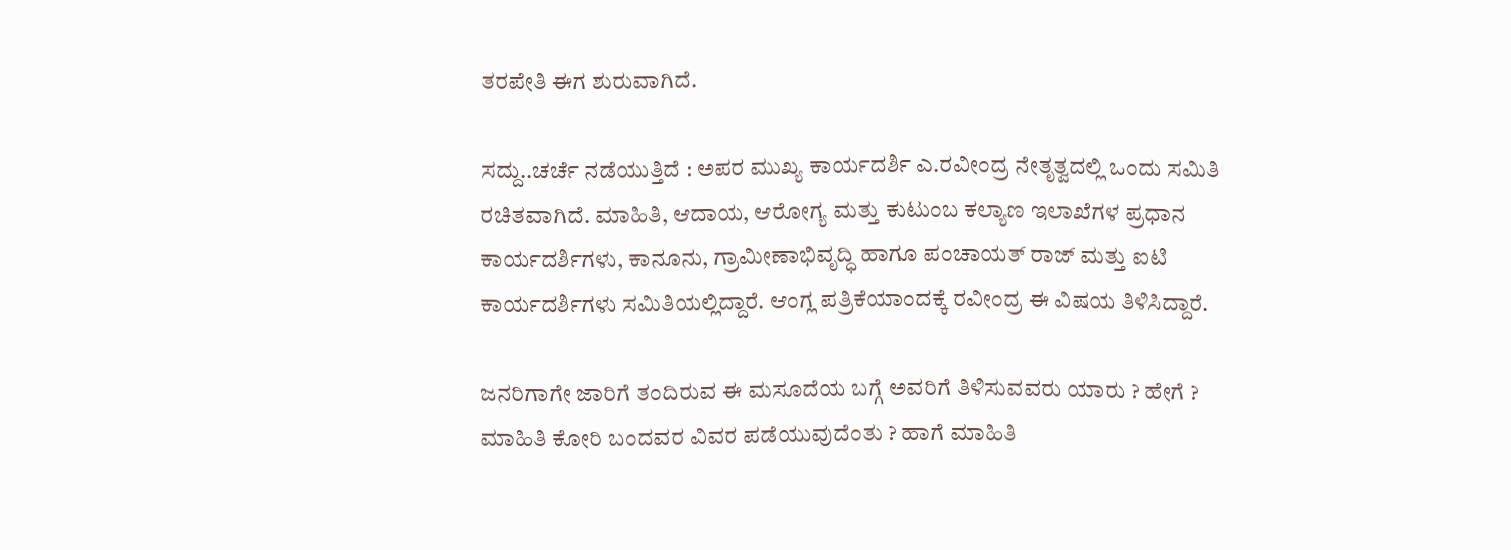ತರಪೇತಿ ಈಗ ಶುರುವಾಗಿದೆ.

ಸದ್ದು..ಚರ್ಚೆ ನಡೆಯುತ್ತಿದೆ : ಅಪರ ಮುಖ್ಯ ಕಾರ್ಯದರ್ಶಿ ಎ.ರವೀಂದ್ರ ನೇತೃತ್ವದಲ್ಲಿ ಒಂದು ಸಮಿತಿ ರಚಿತವಾಗಿದೆ. ಮಾಹಿತಿ, ಆದಾಯ, ಆರೋಗ್ಯ ಮತ್ತು ಕುಟುಂಬ ಕಲ್ಯಾಣ ಇಲಾಖೆಗಳ ಪ್ರಧಾನ ಕಾರ್ಯದರ್ಶಿಗಳು, ಕಾನೂನು, ಗ್ರಾಮೀಣಾಭಿವೃದ್ಧಿ ಹಾಗೂ ಪಂಚಾಯತ್‌ ರಾಜ್‌ ಮತ್ತು ಐಟಿ ಕಾರ್ಯದರ್ಶಿಗಳು ಸಮಿತಿಯಲ್ಲಿದ್ದಾರೆ. ಆಂಗ್ಲ ಪತ್ರಿಕೆಯಾಂದಕ್ಕೆ ರವೀಂದ್ರ ಈ ವಿಷಯ ತಿಳಿಸಿದ್ದಾರೆ.

ಜನರಿಗಾಗೇ ಜಾರಿಗೆ ತಂದಿರುವ ಈ ಮಸೂದೆಯ ಬಗ್ಗೆ ಅವರಿಗೆ ತಿಳಿಸುವವರು ಯಾರು ? ಹೇಗೆ ? ಮಾಹಿತಿ ಕೋರಿ ಬಂದವರ ವಿವರ ಪಡೆಯುವುದೆಂತು ? ಹಾಗೆ ಮಾಹಿತಿ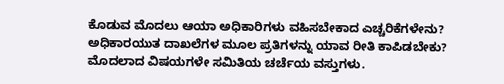ಕೊಡುವ ಮೊದಲು ಆಯಾ ಅಧಿಕಾರಿಗಳು ವಹಿಸಬೇಕಾದ ಎಚ್ಚರಿಕೆಗಳೇನು? ಅಧಿಕಾರಯುತ ದಾಖಲೆಗಳ ಮೂಲ ಪ್ರತಿಗಳನ್ನು ಯಾವ ರೀತಿ ಕಾಪಿಡಬೇಕು? ಮೊದಲಾದ ವಿಷಯಗಳೇ ಸಮಿತಿಯ ಚರ್ಚೆಯ ವಸ್ತುಗಳು.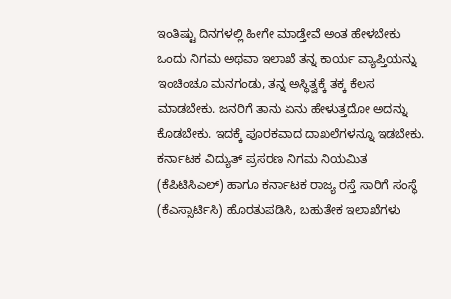ಇಂತಿಷ್ಟು ದಿನಗಳಲ್ಲಿ ಹೀಗೇ ಮಾಡ್ತೇವೆ ಅಂತ ಹೇಳಬೇಕು
ಒಂದು ನಿಗಮ ಅಥವಾ ಇಲಾಖೆ ತನ್ನ ಕಾರ್ಯ ವ್ಯಾಪ್ತಿಯನ್ನು ಇಂಚಿಂಚೂ ಮನಗಂಡು, ತನ್ನ ಅಸ್ಥಿತ್ವಕ್ಕೆ ತಕ್ಕ ಕೆಲಸ ಮಾಡಬೇಕು. ಜನರಿಗೆ ತಾನು ಏನು ಹೇಳುತ್ತದೋ ಅದನ್ನು ಕೊಡಬೇಕು. ಇದಕ್ಕೆ ಪೂರಕವಾದ ದಾಖಲೆಗಳನ್ನೂ ಇಡಬೇಕು. ಕರ್ನಾಟಕ ವಿದ್ಯುತ್‌ ಪ್ರಸರಣ ನಿಗಮ ನಿಯಮಿತ (ಕೆಪಿಟಿಸಿಎಲ್‌) ಹಾಗೂ ಕರ್ನಾಟಕ ರಾಜ್ಯ ರಸ್ತೆ ಸಾರಿಗೆ ಸಂಸ್ಥೆ (ಕೆಎಸ್ಸಾರ್ಟಿಸಿ) ಹೊರತುಪಡಿಸಿ, ಬಹುತೇಕ ಇಲಾಖೆಗಳು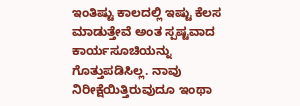ಇಂತಿಷ್ಟು ಕಾಲದಲ್ಲಿ ಇಷ್ಟು ಕೆಲಸ ಮಾಡುತ್ತೇವೆ ಅಂತ ಸ್ಪಷ್ಟವಾದ ಕಾರ್ಯಸೂಚಿಯನ್ನು ಗೊತ್ತುಪಡಿಸಿಲ್ಲ. ನಾವು ನಿರೀಕ್ಷೆಯಿತ್ತಿರುವುದೂ ಇಂಥಾ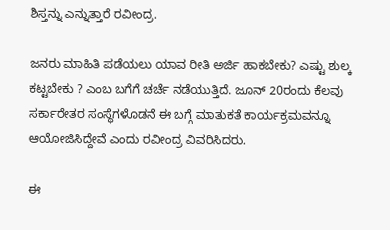ಶಿಸ್ತನ್ನು ಎನ್ನುತ್ತಾರೆ ರವೀಂದ್ರ.

ಜನರು ಮಾಹಿತಿ ಪಡೆಯಲು ಯಾವ ರೀತಿ ಅರ್ಜಿ ಹಾಕಬೇಕು? ಎಷ್ಟು ಶುಲ್ಕ ಕಟ್ಟಬೇಕು ? ಎಂಬ ಬಗೆಗೆ ಚರ್ಚೆ ನಡೆಯುತ್ತಿದೆ. ಜೂನ್‌ 20ರಂದು ಕೆಲವು ಸರ್ಕಾರೇತರ ಸಂಸ್ಥೆಗಳೊಡನೆ ಈ ಬಗ್ಗೆ ಮಾತುಕತೆ ಕಾರ್ಯಕ್ರಮವನ್ನೂ ಆಯೋಜಿಸಿದ್ದೇವೆ ಎಂದು ರವೀಂದ್ರ ವಿವರಿಸಿದರು.

ಈ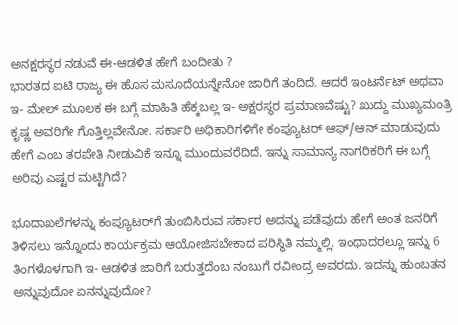ಅನಕ್ಷರಸ್ಥರ ನಡುವೆ ಈ-ಆಡಳಿತ ಹೇಗೆ ಬಂದೀತು ?
ಭಾರತದ ಐಟಿ ರಾಜ್ಯ ಈ ಹೊಸ ಮಸೂದೆಯನ್ನೇನೋ ಜಾರಿಗೆ ತಂದಿದೆ. ಆದರೆ ಇಂಟರ್ನೆಟ್‌ ಅಥವಾ ಇ- ಮೇಲ್‌ ಮೂಲಕ ಈ ಬಗ್ಗೆ ಮಾಹಿತಿ ಹೆಕ್ಕಬಲ್ಲ ಇ- ಅಕ್ಷರಸ್ಥರ ಪ್ರಮಾಣವೆಷ್ಟು? ಖುದ್ದು ಮುಖ್ಯಮಂತ್ರಿ ಕೃಷ್ಣ ಅವರಿಗೇ ಗೊತ್ತಿಲ್ಲವೇನೋ. ಸರ್ಕಾರಿ ಅಧಿಕಾರಿಗಳಿಗೇ ಕಂಪ್ಯೂಟರ್‌ ಆಫ್‌/ಆನ್‌ ಮಾಡುವುದು ಹೇಗೆ ಎಂಬ ತರಪೇತಿ ನೀಡುವಿಕೆ ಇನ್ನೂ ಮುಂದುವರೆದಿದೆ. ಇನ್ನು ಸಾಮಾನ್ಯ ನಾಗರಿಕರಿಗೆ ಈ ಬಗ್ಗೆ ಅರಿವು ಎಷ್ಟರ ಮಟ್ಟಿಗಿದೆ?

ಭೂದಾಖಲೆಗಳನ್ನು ಕಂಪ್ಯೂಟರ್‌ಗೆ ತುಂಬಿಸಿರುವ ಸರ್ಕಾರ ಅದನ್ನು ಪಡೆವುದು ಹೇಗೆ ಅಂತ ಜನರಿಗೆ ತಿಳಿಸಲು ಇನ್ನೊಂದು ಕಾರ್ಯಕ್ರಮ ಆಯೋಜಿಸಬೇಕಾದ ಪರಿಸ್ಥಿತಿ ನಮ್ಮಲ್ಲಿ. ಇಂಥಾದರಲ್ಲೂ ಇನ್ನು 6 ತಿಂಗಳೊಳಗಾಗಿ ಇ- ಆಡಳಿತ ಜಾರಿಗೆ ಬರುತ್ತದೆಂಬ ನಂಬುಗೆ ರವೀಂದ್ರ ಅವರದು. ಇದನ್ನು ಹುಂಬತನ ಅನ್ನುವುದೋ ಏನನ್ನುವುದೋ?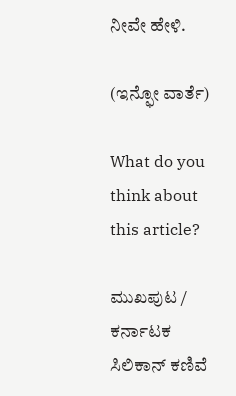ನೀವೇ ಹೇಳಿ.

(ಇನ್ಫೋ ವಾರ್ತೆ)

What do you think about this article?

ಮುಖಪುಟ / ಕರ್ನಾಟಕ ಸಿಲಿಕಾನ್‌ ಕಣಿವೆ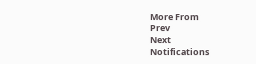More From
Prev
Next
Notifications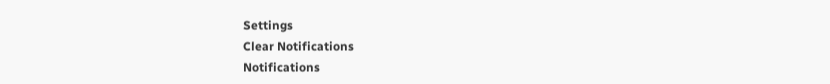Settings
Clear Notifications
Notifications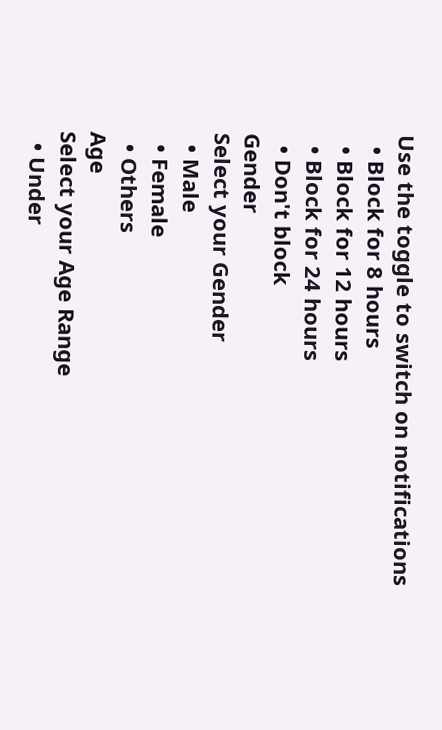Use the toggle to switch on notifications
  • Block for 8 hours
  • Block for 12 hours
  • Block for 24 hours
  • Don't block
Gender
Select your Gender
  • Male
  • Female
  • Others
Age
Select your Age Range
  • Under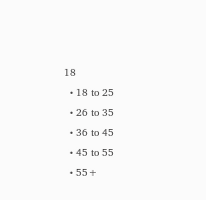18
  • 18 to 25
  • 26 to 35
  • 36 to 45
  • 45 to 55
  • 55+